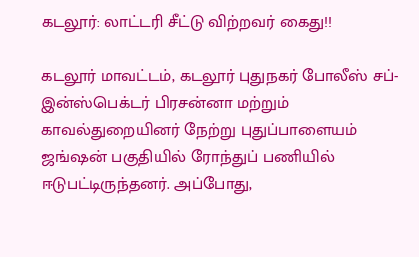கடலூர்: லாட்டரி சீட்டு விற்றவர் கைது!!

கடலூர் மாவட்டம், கடலூர் புதுநகர் போலீஸ் சப்-இன்ஸ்பெக்டர் பிரசன்னா மற்றும் காவல்துறையினர் நேற்று புதுப்பாளையம் ஜங்ஷன் பகுதியில் ரோந்துப் பணியில் ஈடுபட்டிருந்தனர். அப்போது,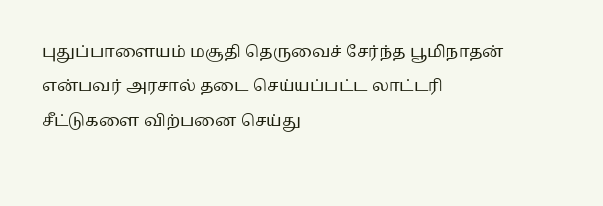புதுப்பாளையம் மசூதி தெருவைச் சேர்ந்த பூமிநாதன் என்பவர் அரசால் தடை செய்யப்பட்ட லாட்டரி சீட்டுகளை விற்பனை செய்து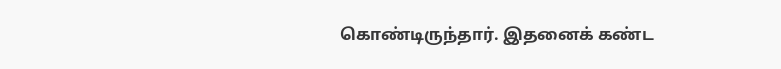கொண்டிருந்தார். இதனைக் கண்ட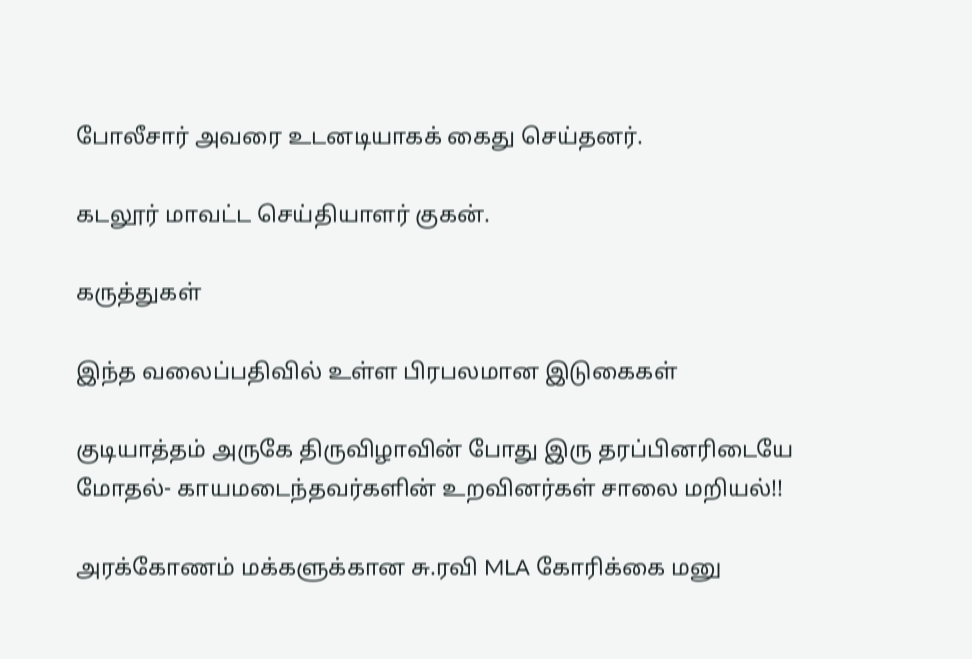போலீசார் அவரை உடனடியாகக் கைது செய்தனர்.

கடலூர் மாவட்ட செய்தியாளர் குகன்.

கருத்துகள்

இந்த வலைப்பதிவில் உள்ள பிரபலமான இடுகைகள்

குடியாத்தம் அருகே திருவிழாவின் போது இரு தரப்பினரிடையே மோதல்- காயமடைந்தவர்களின் உறவினர்கள் சாலை மறியல்!!

அரக்கோணம் மக்களுக்கான சு.ரவி MLA கோரிக்கை மனு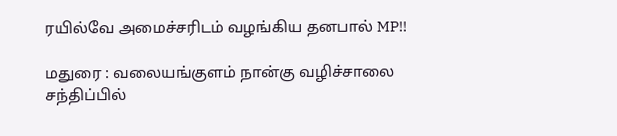ரயில்வே அமைச்சரிடம் வழங்கிய தனபால் MP!!

மதுரை : வலையங்குளம் நான்கு வழிச்சாலை சந்திப்பில்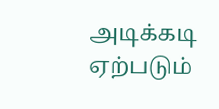அடிக்கடி ஏற்படும்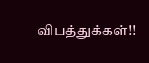விபத்துக்கள்!!